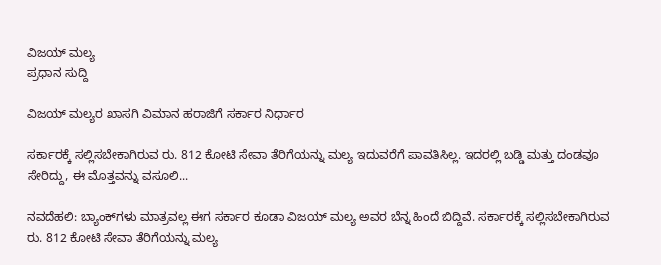ವಿಜಯ್ ಮಲ್ಯ
ಪ್ರಧಾನ ಸುದ್ದಿ

ವಿಜಯ್ ಮಲ್ಯರ ಖಾಸಗಿ ವಿಮಾನ ಹರಾಜಿಗೆ ಸರ್ಕಾರ ನಿರ್ಧಾರ

ಸರ್ಕಾರಕ್ಕೆ ಸಲ್ಲಿಸಬೇಕಾಗಿರುವ ರು. 812 ಕೋಟಿ ಸೇವಾ ತೆರಿಗೆಯನ್ನು ಮಲ್ಯ ಇದುವರೆಗೆ ಪಾವತಿಸಿಲ್ಲ. ಇದರಲ್ಲಿ ಬಡ್ಡಿ ಮತ್ತು ದಂಡವೂ ಸೇರಿದ್ದು, ಈ ಮೊತ್ತವನ್ನು ವಸೂಲಿ...

ನವದೆಹಲಿ: ಬ್ಯಾಂಕ್‌ಗಳು ಮಾತ್ರವಲ್ಲ ಈಗ ಸರ್ಕಾರ ಕೂಡಾ ವಿಜಯ್ ಮಲ್ಯ ಅವರ ಬೆನ್ನ ಹಿಂದೆ ಬಿದ್ದಿವೆ. ಸರ್ಕಾರಕ್ಕೆ ಸಲ್ಲಿಸಬೇಕಾಗಿರುವ ರು. 812 ಕೋಟಿ ಸೇವಾ ತೆರಿಗೆಯನ್ನು ಮಲ್ಯ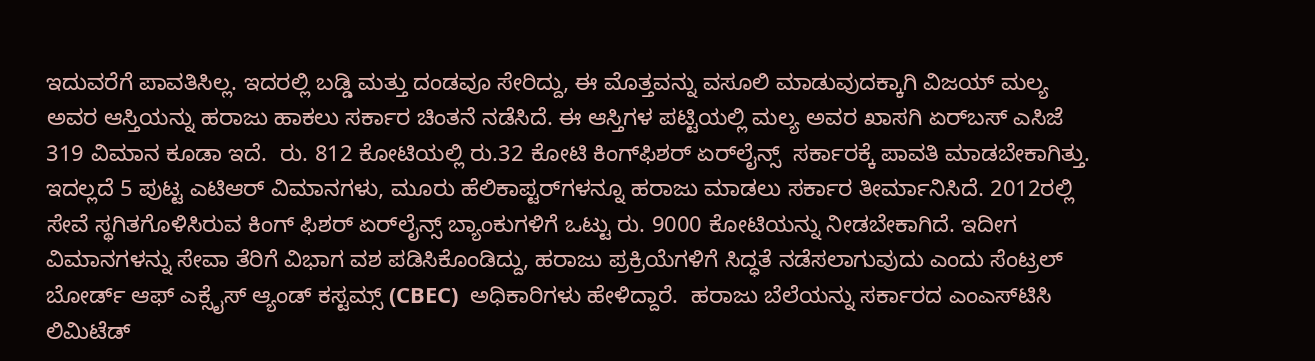ಇದುವರೆಗೆ ಪಾವತಿಸಿಲ್ಲ. ಇದರಲ್ಲಿ ಬಡ್ಡಿ ಮತ್ತು ದಂಡವೂ ಸೇರಿದ್ದು, ಈ ಮೊತ್ತವನ್ನು ವಸೂಲಿ ಮಾಡುವುದಕ್ಕಾಗಿ ವಿಜಯ್ ಮಲ್ಯ ಅವರ ಆಸ್ತಿಯನ್ನು ಹರಾಜು ಹಾಕಲು ಸರ್ಕಾರ ಚಿಂತನೆ ನಡೆಸಿದೆ. ಈ ಆಸ್ತಿಗಳ ಪಟ್ಟಿಯಲ್ಲಿ ಮಲ್ಯ ಅವರ ಖಾಸಗಿ ಏರ್‌ಬಸ್ ಎಸಿಜೆ 319 ವಿಮಾನ ಕೂಡಾ ಇದೆ.  ರು. 812 ಕೋಟಿಯಲ್ಲಿ ರು.32 ಕೋಟಿ ಕಿಂಗ್‌ಫಿಶರ್ ಏರ್‌ಲೈನ್ಸ್  ಸರ್ಕಾರಕ್ಕೆ ಪಾವತಿ ಮಾಡಬೇಕಾಗಿತ್ತು.
ಇದಲ್ಲದೆ 5 ಪುಟ್ಟ ಎಟಿಆರ್ ವಿಮಾನಗಳು, ಮೂರು ಹೆಲಿಕಾಪ್ಟರ್‌ಗಳನ್ನೂ ಹರಾಜು ಮಾಡಲು ಸರ್ಕಾರ ತೀರ್ಮಾನಿಸಿದೆ. 2012ರಲ್ಲಿ ಸೇವೆ ಸ್ಥಗಿತಗೊಳಿಸಿರುವ ಕಿಂಗ್ ಫಿಶರ್ ಏರ್‌ಲೈನ್ಸ್ ಬ್ಯಾಂಕುಗಳಿಗೆ ಒಟ್ಟು ರು. 9000 ಕೋಟಿಯನ್ನು ನೀಡಬೇಕಾಗಿದೆ. ಇದೀಗ ವಿಮಾನಗಳನ್ನು ಸೇವಾ ತೆರಿಗೆ ವಿಭಾಗ ವಶ ಪಡಿಸಿಕೊಂಡಿದ್ದು, ಹರಾಜು ಪ್ರಕ್ರಿಯೆಗಳಿಗೆ ಸಿದ್ಧತೆ ನಡೆಸಲಾಗುವುದು ಎಂದು ಸೆಂಟ್ರಲ್ ಬೋರ್ಡ್ ಆಫ್ ಎಕ್ಸೈಸ್ ಆ್ಯಂಡ್ ಕಸ್ಟಮ್ಸ್ (CBEC)  ಅಧಿಕಾರಿಗಳು ಹೇಳಿದ್ದಾರೆ.  ಹರಾಜು ಬೆಲೆಯನ್ನು ಸರ್ಕಾರದ ಎಂಎಸ್‌ಟಿಸಿ ಲಿಮಿಟೆಡ್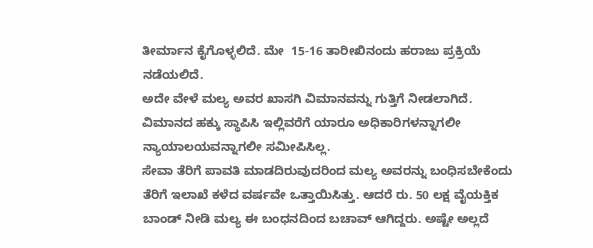ತೀರ್ಮಾನ ಕೈಗೊಳ್ಳಲಿದೆ. ಮೇ  15-16 ತಾರೀಖಿನಂದು ಹರಾಜು ಪ್ರಕ್ರಿಯೆ ನಡೆಯಲಿದೆ.
ಅದೇ ವೇಳೆ ಮಲ್ಯ ಅವರ ಖಾಸಗಿ ವಿಮಾನವನ್ನು ಗುತ್ತಿಗೆ ನೀಡಲಾಗಿದೆ. ವಿಮಾನದ ಹಕ್ಕು ಸ್ಥಾಪಿಸಿ ಇಲ್ಲಿವರೆಗೆ ಯಾರೂ ಅಧಿಕಾರಿಗಳನ್ನಾಗಲೀ ನ್ಯಾಯಾಲಯವನ್ನಾಗಲೀ ಸಮೀಪಿಸಿಲ್ಲ.
ಸೇವಾ ತೆರಿಗೆ ಪಾವತಿ ಮಾಡದಿರುವುದರಿಂದ ಮಲ್ಯ ಅವರನ್ನು ಬಂಧಿಸಬೇಕೆಂದು ತೆರಿಗೆ ಇಲಾಖೆ ಕಳೆದ ವರ್ಷವೇ ಒತ್ತಾಯಿಸಿತ್ತು. ಆದರೆ ರು. 50 ಲಕ್ಷ ವೈಯಕ್ತಿಕ ಬಾಂಡ್ ನೀಡಿ ಮಲ್ಯ ಈ ಬಂಧನದಿಂದ ಬಚಾವ್ ಆಗಿದ್ದರು. ಅಷ್ಟೇ ಅಲ್ಲದೆ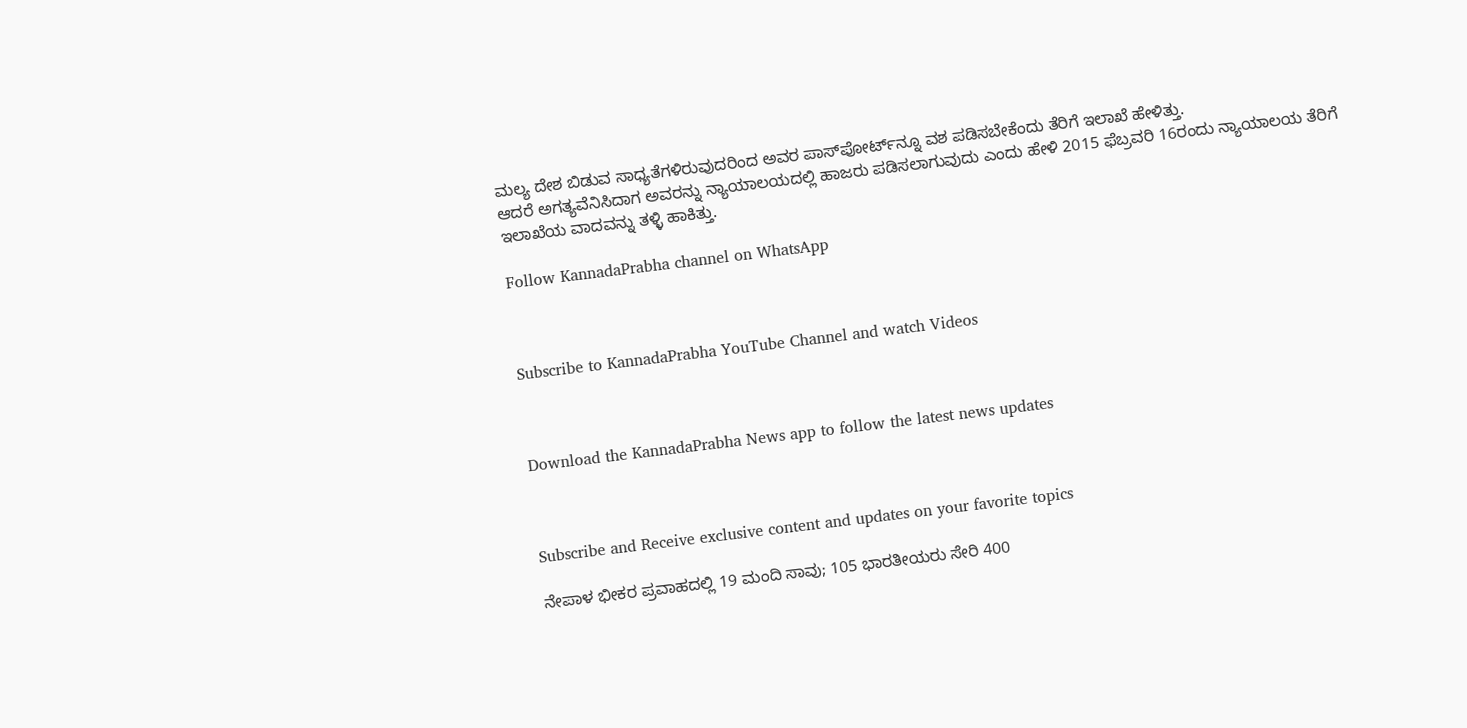ಮಲ್ಯ ದೇಶ ಬಿಡುವ ಸಾಧ್ಯತೆಗಳಿರುವುದರಿಂದ ಅವರ ಪಾಸ್‌ಪೋರ್ಟ್‌ನ್ನೂ ವಶ ಪಡಿಸಬೇಕೆಂದು ತೆರಿಗೆ ಇಲಾಖೆ ಹೇಳಿತ್ತು.
ಆದರೆ ಅಗತ್ಯವೆನಿಸಿದಾಗ ಅವರನ್ನು ನ್ಯಾಯಾಲಯದಲ್ಲಿ ಹಾಜರು ಪಡಿಸಲಾಗುವುದು ಎಂದು ಹೇಳಿ 2015 ಫೆಬ್ರವರಿ 16ರಂದು ನ್ಯಾಯಾಲಯ ತೆರಿಗೆ ಇಲಾಖೆಯ ವಾದವನ್ನು ತಳ್ಳಿ ಹಾಕಿತ್ತು.

Follow KannadaPrabha channel on WhatsApp



Subscribe to KannadaPrabha YouTube Channel and watch Videos



Download the KannadaPrabha News app to follow the latest news updates



Subscribe and Receive exclusive content and updates on your favorite topics

ನೇಪಾಳ ಭೀಕರ ಪ್ರವಾಹದಲ್ಲಿ 19 ಮಂದಿ ಸಾವು; 105 ಭಾರತೀಯರು ಸೇರಿ 400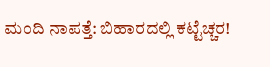ಮಂದಿ ನಾಪತ್ತೆ: ಬಿಹಾರದಲ್ಲಿ ಕಟ್ಟೆಚ್ಚರ!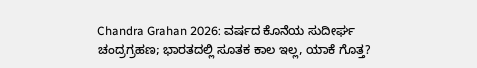Chandra Grahan 2026: ವರ್ಷದ ಕೊನೆಯ ಸುದೀರ್ಘ ಚಂದ್ರಗ್ರಹಣ; ಭಾರತದಲ್ಲಿ ಸೂತಕ ಕಾಲ ಇಲ್ಲ, ಯಾಕೆ ಗೊತ್ತ?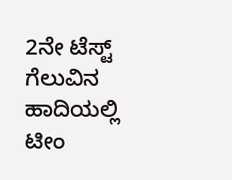2ನೇ ಟೆಸ್ಟ್ ಗೆಲುವಿನ ಹಾದಿಯಲ್ಲಿ ಟೀಂ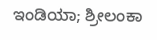ಇಂಡಿಯಾ; ಶ್ರೀಲಂಕಾ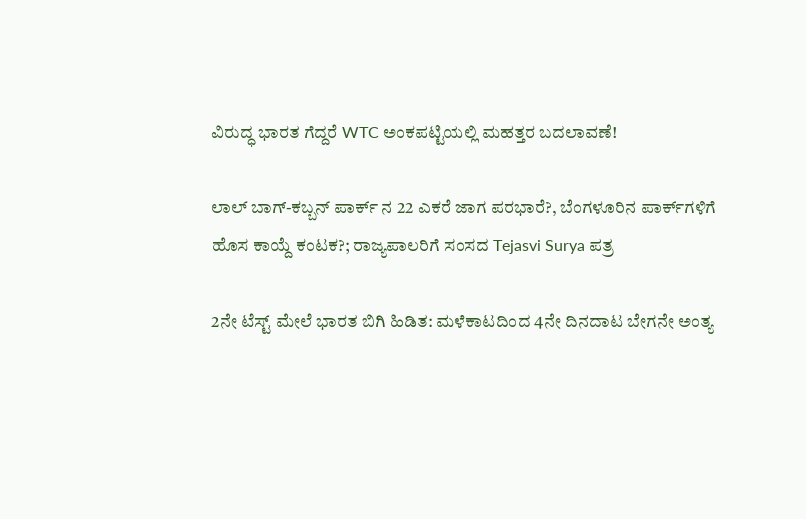ವಿರುದ್ಧ ಭಾರತ ಗೆದ್ದರೆ WTC ಅಂಕಪಟ್ಟಿಯಲ್ಲಿ ಮಹತ್ತರ ಬದಲಾವಣೆ!

ಲಾಲ್ ಬಾಗ್-ಕಬ್ಬನ್ ಪಾರ್ಕ್ ನ 22 ಎಕರೆ ಜಾಗ ಪರಭಾರೆ?, ಬೆಂಗಳೂರಿನ ಪಾರ್ಕ್‌ಗಳಿಗೆ ಹೊಸ ಕಾಯ್ದೆ ಕಂಟಕ?; ರಾಜ್ಯಪಾಲರಿಗೆ ಸಂಸದ Tejasvi Surya ಪತ್ರ

2ನೇ ಟೆಸ್ಟ್ ಮೇಲೆ ಭಾರತ ಬಿಗಿ ಹಿಡಿತ: ಮಳೆಕಾಟದಿಂದ 4ನೇ ದಿನದಾಟ ಬೇಗನೇ ಅಂತ್ಯ